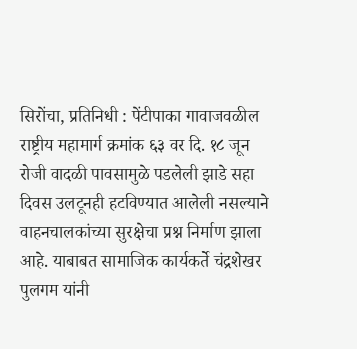सिरोंचा, प्रतिनिधी : पेंटीपाका गावाजवळील राष्ट्रीय महामार्ग क्रमांक ६३ वर दि. १८ जून रोजी वादळी पावसामुळे पडलेली झाडे सहा दिवस उलटूनही हटविण्यात आलेली नसल्याने वाहनचालकांच्या सुरक्षेचा प्रश्न निर्माण झाला आहे. याबाबत सामाजिक कार्यकर्ते चंद्रशेखर पुलगम यांनी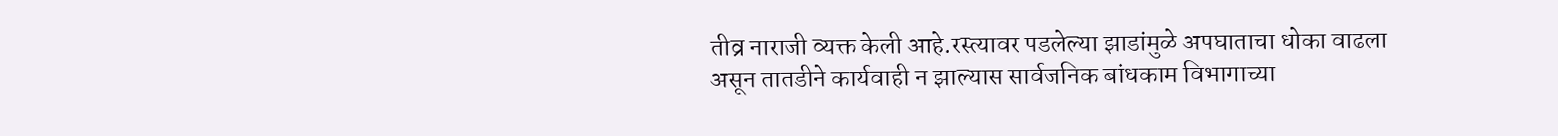तीव्र नाराजी व्यक्त केली आहे.रस्त्यावर पडलेल्या झाडांमुळे अपघाताचा धोका वाढला असून तातडीने कार्यवाही न झाल्यास सार्वजनिक बांधकाम विभागाच्या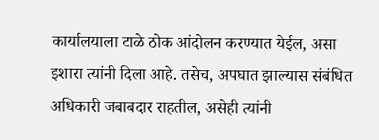कार्यालयाला टाळे ठोक आंदोलन करण्यात येईल, असा इशारा त्यांनी दिला आहे. तसेच, अपघात झाल्यास संबंधित अधिकारी जबाबदार राहतील, असेही त्यांनी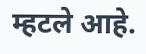म्हटले आहे.